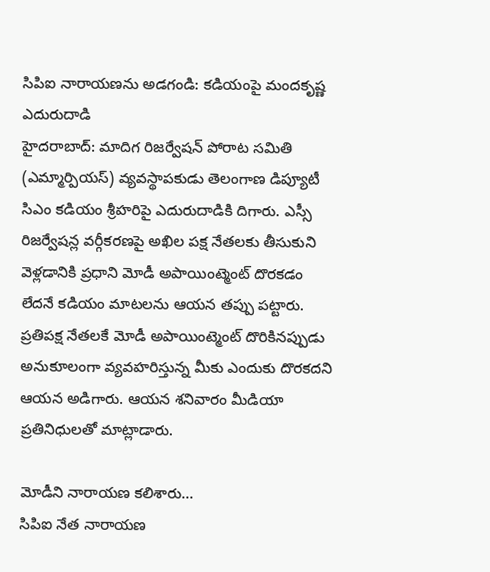సిపిఐ నారాయణను అడగండి: కడియంపై మందకృష్ణ ఎదురుదాడి
హైదరాబాద్: మాదిగ రిజర్వేషన్ పోరాట సమితి (ఎమ్మార్పియస్) వ్యవస్థాపకుడు తెలంగాణ డిప్యూటీ సిఎం కడియం శ్రీహరిపై ఎదురుదాడికి దిగారు. ఎస్సీ రిజర్వేషన్ల వర్గీకరణపై అఖిల పక్ష నేతలకు తీసుకుని వెళ్లడానికి ప్రధాని మోడీ అపాయింట్మెంట్ దొరకడం లేదనే కడియం మాటలను ఆయన తప్పు పట్టారు.
ప్రతిపక్ష నేతలకే మోడీ అపాయింట్మెంట్ దొరికినప్పుడు అనుకూలంగా వ్యవహరిస్తున్న మీకు ఎందుకు దొరకదని ఆయన అడిగారు. ఆయన శనివారం మీడియా ప్రతినిధులతో మాట్లాడారు.

మోడీని నారాయణ కలిశారు...
సిపిఐ నేత నారాయణ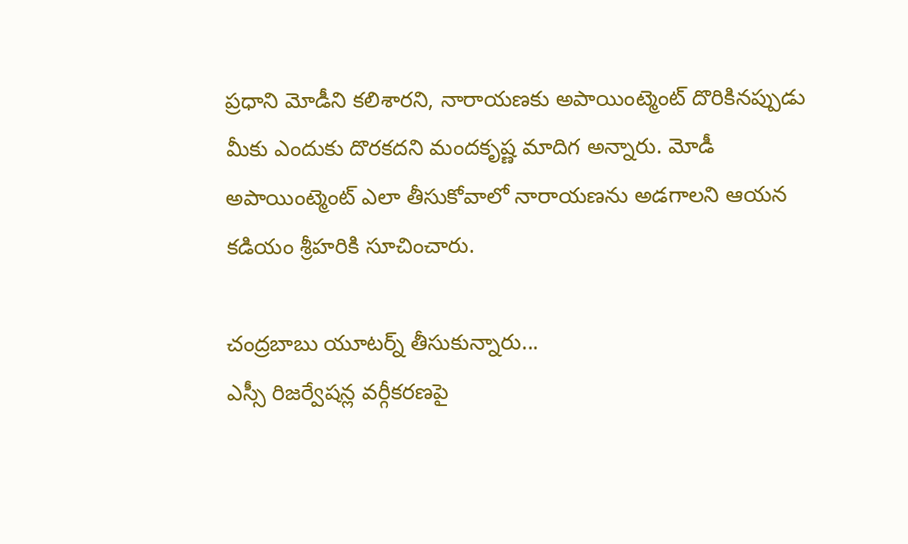ప్రధాని మోడీని కలిశారని, నారాయణకు అపాయింట్మెంట్ దొరికినప్పుడు మీకు ఎందుకు దొరకదని మందకృష్ణ మాదిగ అన్నారు. మోడీ అపాయింట్మెంట్ ఎలా తీసుకోవాలో నారాయణను అడగాలని ఆయన కడియం శ్రీహరికి సూచించారు.

చంద్రబాబు యూటర్న్ తీసుకున్నారు...
ఎస్సీ రిజర్వేషన్ల వర్గీకరణపై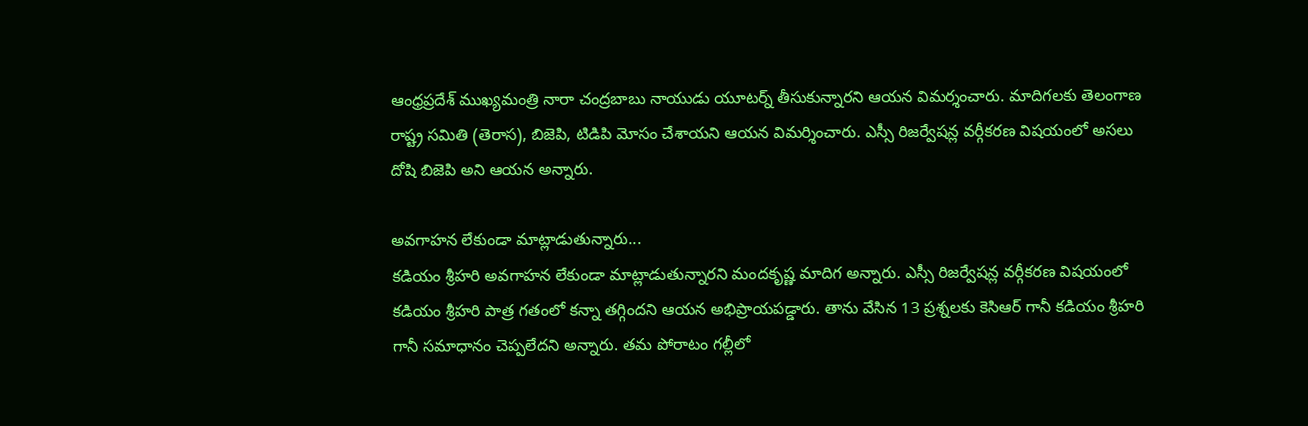ఆంధ్రప్రదేశ్ ముఖ్యమంత్రి నారా చంద్రబాబు నాయుడు యూటర్న్ తీసుకున్నారని ఆయన విమర్శంచారు. మాదిగలకు తెలంగాణ రాష్ట్ర సమితి (తెరాస), బిజెపి, టిడిపి మోసం చేశాయని ఆయన విమర్శించారు. ఎస్సీ రిజర్వేషన్ల వర్గీకరణ విషయంలో అసలు దోషి బిజెపి అని ఆయన అన్నారు.

అవగాహన లేకుండా మాట్లాడుతున్నారు...
కడియం శ్రీహరి అవగాహన లేకుండా మాట్లాడుతున్నారని మందకృష్ణ మాదిగ అన్నారు. ఎస్సీ రిజర్వేషన్ల వర్గీకరణ విషయంలో కడియం శ్రీహరి పాత్ర గతంలో కన్నా తగ్గిందని ఆయన అభిప్రాయపడ్డారు. తాను వేసిన 13 ప్రశ్నలకు కెసిఆర్ గానీ కడియం శ్రీహరి గానీ సమాధానం చెప్పలేదని అన్నారు. తమ పోరాటం గల్లీలో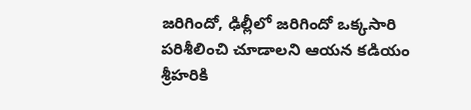జరిగిందో, ఢిల్లీలో జరిగిందో ఒక్కసారి పరిశీలించి చూడాలని ఆయన కడియం శ్రీహరికి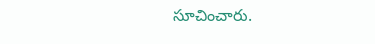సూచించారు.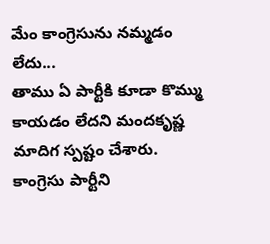మేం కాంగ్రెసును నమ్మడం లేదు...
తాము ఏ పార్టీకి కూడా కొమ్ము కాయడం లేదని మందకృష్ణ మాదిగ స్పష్టం చేశారు. కాంగ్రెసు పార్టీని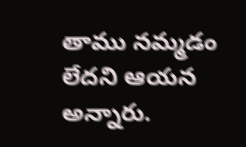తాము నమ్మడం లేదని ఆయన అన్నారు.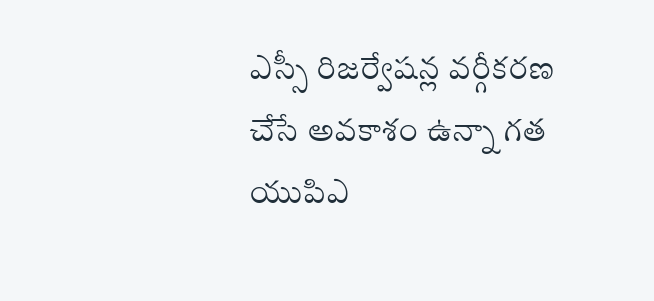ఎస్సీ రిజర్వేషన్ల వర్గీకరణ చేసే అవకాశం ఉన్నా గత యుపిఎ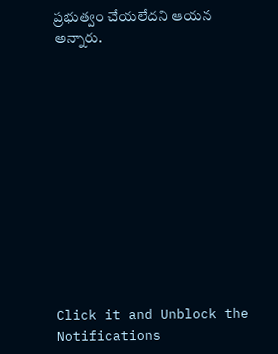ప్రభుత్వం చేయలేదని ఆయన అన్నారు.












Click it and Unblock the Notifications